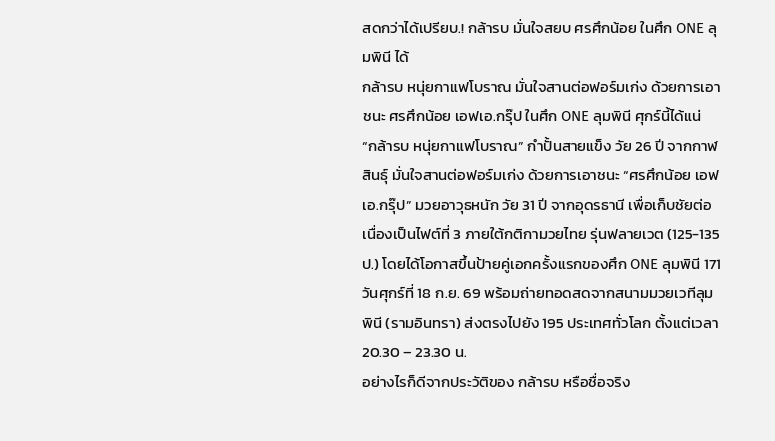สดกว่าได้เปรียบ.! กล้ารบ มั่นใจสยบ ศรศึกน้อย ในศึก ONE ลุมพินี ได้
กล้ารบ หนุ่ยกาแฟโบราณ มั่นใจสานต่อฟอร์มเก่ง ด้วยการเอาชนะ ศรศึกน้อย เอฟเอ.กรุ๊ป ในศึก ONE ลุมพินี ศุกร์นี้ได้แน่
“กล้ารบ หนุ่ยกาแฟโบราณ” กำปั้นสายแข็ง วัย 26 ปี จากกาฬสินธุ์ มั่นใจสานต่อฟอร์มเก่ง ด้วยการเอาชนะ “ศรศึกน้อย เอฟเอ.กรุ๊ป” มวยอาวุธหนัก วัย 31 ปี จากอุดรธานี เพื่อเก็บชัยต่อเนื่องเป็นไฟต์ที่ 3 ภายใต้กติกามวยไทย รุ่นฟลายเวต (125-135 ป.) โดยได้โอกาสขึ้นป้ายคู่เอกครั้งแรกของศึก ONE ลุมพินี 171 วันศุกร์ที่ 18 ก.ย. 69 พร้อมถ่ายทอดสดจากสนามมวยเวทีลุมพินี (รามอินทรา) ส่งตรงไปยัง 195 ประเทศทั่วโลก ตั้งแต่เวลา 20.30 – 23.30 น.
อย่างไรก็ดีจากประวัติของ กล้ารบ หรือชื่อจริง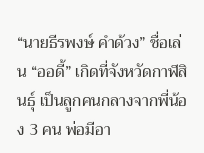“นายธีรพงษ์ คำด้วง” ชื่อเล่น “ออดี้” เกิดที่จังหวัดกาฬสินธุ์ เป็นลูกคนกลางจากพี่น้อง 3 คน พ่อมีอา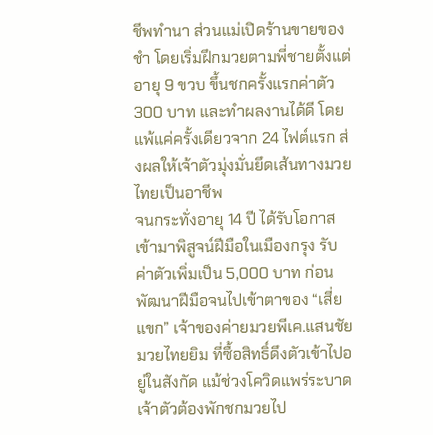ชีพทำนา ส่วนแม่เปิดร้านขายของชำ โดยเริ่มฝึกมวยตามพี่ชายตั้งแต่อายุ 9 ขวบ ขึ้นชกครั้งแรกค่าตัว 300 บาท และทำผลงานได้ดี โดยแพ้แค่ครั้งเดียวจาก 24 ไฟต์แรก ส่งผลให้เจ้าตัวมุ่งมั่นยึดเส้นทางมวยไทยเป็นอาชีพ
จนกระทั่งอายุ 14 ปี ได้รับโอกาสเข้ามาพิสูจน์ฝีมือในเมืองกรุง รับค่าตัวเพิ่มเป็น 5,000 บาท ก่อนพัฒนาฝีมือจนไปเข้าตาของ “เสี่ยแขก” เจ้าของค่ายมวยพีเค.แสนชัยมวยไทยยิม ที่ซื้อสิทธิ์ดึงตัวเข้าไปอยู่ในสังกัด แม้ช่วงโควิดแพร่ระบาด เจ้าตัวต้องพักชกมวยไป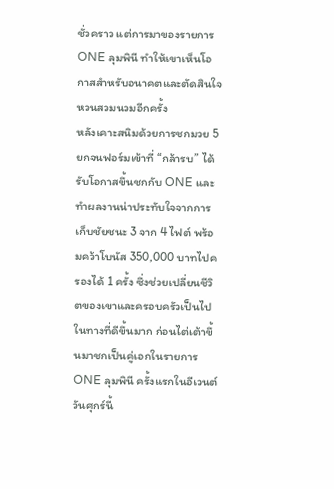ชั่วคราว แต่การมาของรายการ ONE ลุมพินี ทำให้เขาเห็นโอกาสสำหรับอนาคตและตัดสินใจหวนสวมนวมอีกครั้ง
หลังเคาะสนิมด้วยการชกมวย 5 ยกจนฟอร์มเข้าที่ “กล้ารบ” ได้รับโอกาสขึ้นชกกับ ONE และทำผลงานน่าประทับใจจากการเก็บชัยชนะ 3 จาก 4 ไฟต์ พร้อมคว้าโบนัส 350,000 บาทไปครองได้ 1 ครั้ง ซึ่งช่วยเปลี่ยนชีวิตของเขาและครอบครัวเป็นไปในทางที่ดีขึ้นมาก ก่อนไต่เต้าขึ้นมาชกเป็นคู่เอกในรายการ ONE ลุมพินี ครั้งแรกในอีเวนต์วันศุกร์นี้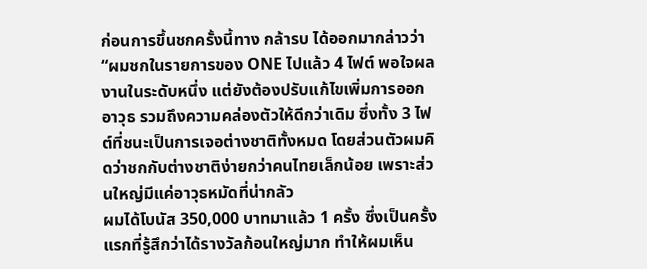ก่อนการขึ้นชกครั้งนี้ทาง กล้ารบ ได้ออกมากล่าวว่า “ผมชกในรายการของ ONE ไปแล้ว 4 ไฟต์ พอใจผลงานในระดับหนึ่ง แต่ยังต้องปรับแก้ไขเพิ่มการออกอาวุธ รวมถึงความคล่องตัวให้ดีกว่าเดิม ซึ่งทั้ง 3 ไฟต์ที่ชนะเป็นการเจอต่างชาติทั้งหมด โดยส่วนตัวผมคิดว่าชกกับต่างชาติง่ายกว่าคนไทยเล็กน้อย เพราะส่วนใหญ่มีแค่อาวุธหมัดที่น่ากลัว
ผมได้โบนัส 350,000 บาทมาแล้ว 1 ครั้ง ซึ่งเป็นครั้งแรกที่รู้สึกว่าได้รางวัลก้อนใหญ่มาก ทำให้ผมเห็น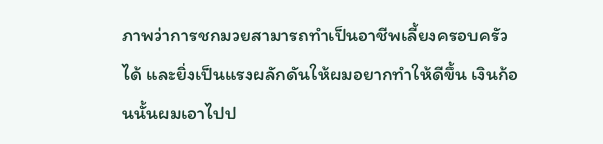ภาพว่าการชกมวยสามารถทำเป็นอาชีพเลี้ยงครอบครัวได้ และยิ่งเป็นแรงผลักดันให้ผมอยากทำให้ดีขึ้น เงินก้อนนั้นผมเอาไปป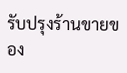รับปรุงร้านขายของ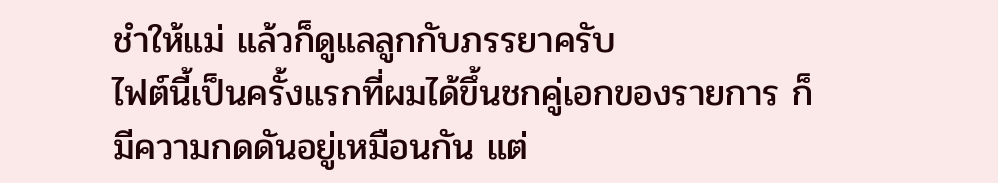ชำให้แม่ แล้วก็ดูแลลูกกับภรรยาครับ
ไฟต์นี้เป็นครั้งแรกที่ผมได้ขึ้นชกคู่เอกของรายการ ก็มีความกดดันอยู่เหมือนกัน แต่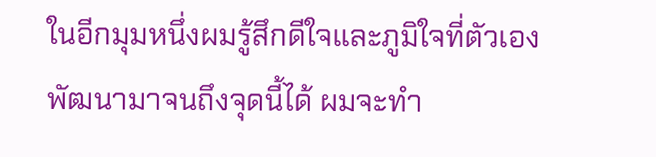ในอีกมุมหนึ่งผมรู้สึกดีใจและภูมิใจที่ตัวเองพัฒนามาจนถึงจุดนี้ได้ ผมจะทำ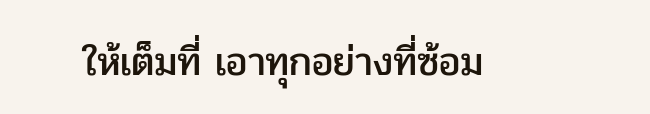ให้เต็มที่ เอาทุกอย่างที่ซ้อม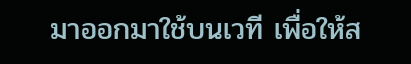มาออกมาใช้บนเวที เพื่อให้ส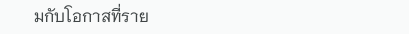มกับโอกาสที่ราย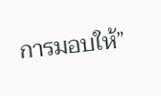การมอบให้”